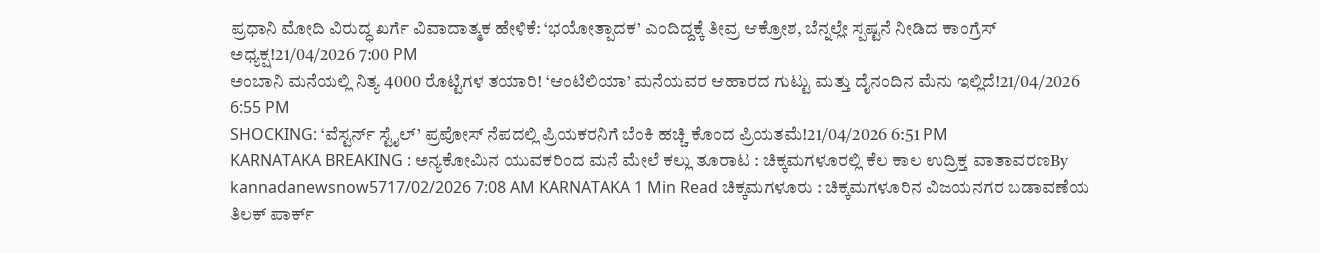ಪ್ರಧಾನಿ ಮೋದಿ ವಿರುದ್ಧ ಖರ್ಗೆ ವಿವಾದಾತ್ಮಕ ಹೇಳಿಕೆ: ‘ಭಯೋತ್ಪಾದಕ’ ಎಂದಿದ್ದಕ್ಕೆ ತೀವ್ರ ಆಕ್ರೋಶ, ಬೆನ್ನಲ್ಲೇ ಸ್ಪಷ್ಟನೆ ನೀಡಿದ ಕಾಂಗ್ರೆಸ್ ಅಧ್ಯಕ್ಷ!21/04/2026 7:00 PM
ಅಂಬಾನಿ ಮನೆಯಲ್ಲಿ ನಿತ್ಯ 4000 ರೊಟ್ಟಿಗಳ ತಯಾರಿ! ‘ಆಂಟಿಲಿಯಾ’ ಮನೆಯವರ ಆಹಾರದ ಗುಟ್ಟು ಮತ್ತು ದೈನಂದಿನ ಮೆನು ಇಲ್ಲಿದೆ!21/04/2026 6:55 PM
SHOCKING: ‘ವೆಸ್ಟರ್ನ್ ಸ್ಟೈಲ್’ ಪ್ರಪೋಸ್ ನೆಪದಲ್ಲಿ ಪ್ರಿಯಕರನಿಗೆ ಬೆಂಕಿ ಹಚ್ಚಿ ಕೊಂದ ಪ್ರಿಯತಮೆ!21/04/2026 6:51 PM
KARNATAKA BREAKING : ಅನ್ಯಕೋಮಿನ ಯುವಕರಿಂದ ಮನೆ ಮೇಲೆ ಕಲ್ಲು ತೂರಾಟ : ಚಿಕ್ಕಮಗಳೂರಲ್ಲಿ ಕೆಲ ಕಾಲ ಉದ್ರಿಕ್ತ ವಾತಾವರಣBy kannadanewsnow5717/02/2026 7:08 AM KARNATAKA 1 Min Read ಚಿಕ್ಕಮಗಳೂರು : ಚಿಕ್ಕಮಗಳೂರಿನ ವಿಜಯನಗರ ಬಡಾವಣೆಯ ತಿಲಕ್ ಪಾರ್ಕ್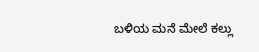ಬಳಿಯ ಮನೆ ಮೇಲೆ ಕಲ್ಲು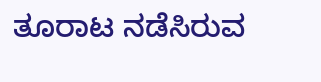ತೂರಾಟ ನಡೆಸಿರುವ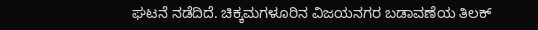ಘಟನೆ ನಡೆದಿದೆ. ಚಿಕ್ಕಮಗಳೂರಿನ ವಿಜಯನಗರ ಬಡಾವಣೆಯ ತಿಲಕ್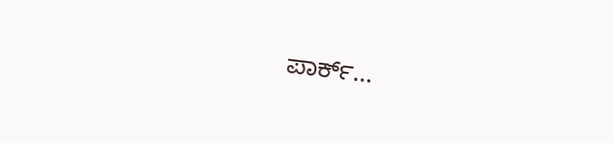ಪಾರ್ಕ್…